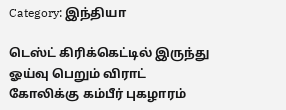Category: இந்தியா

டெஸ்ட் கிரிக்கெட்டில் இருந்து ஓய்வு பெறும் விராட் கோலிக்கு கம்பீர் புகழாரம்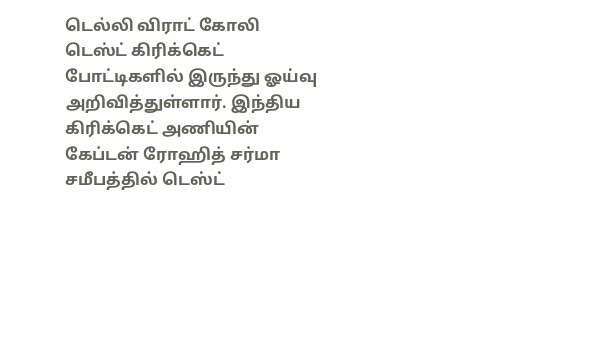டெல்லி விராட் கோலி டெஸ்ட் கிரிக்கெட் போட்டிகளில் இருந்து ஓய்வு அறிவித்துள்ளார். இந்திய கிரிக்கெட் அணியின் கேப்டன் ரோஹித் சர்மா சமீபத்தில் டெஸ்ட்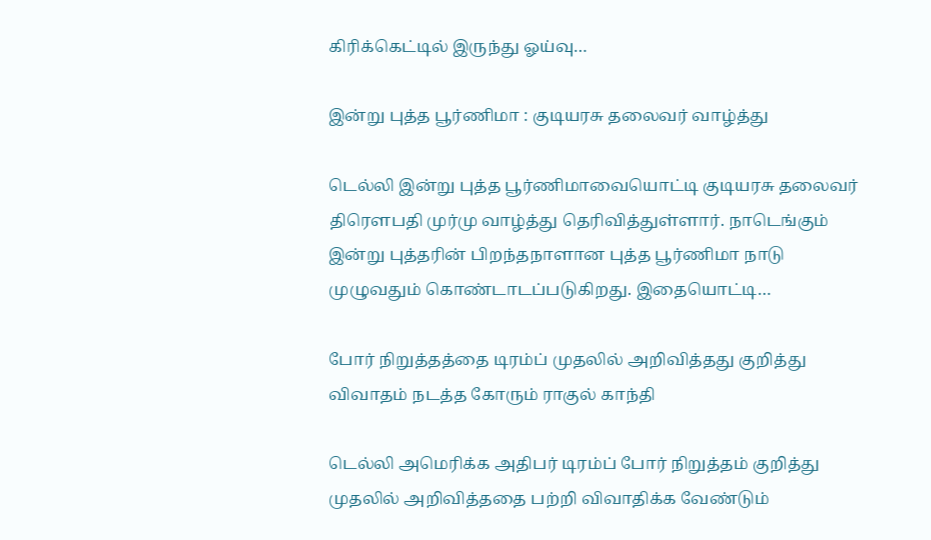கிரிக்கெட்டில் இருந்து ஓய்வு…

இன்று புத்த பூர்ணிமா : குடியரசு தலைவர் வாழ்த்து

டெல்லி இன்று புத்த பூர்ணிமாவையொட்டி குடியரசு தலைவர் திரௌபதி முர்மு வாழ்த்து தெரிவித்துள்ளார். நாடெங்கும் இன்று புத்தரின் பிறந்தநாளான புத்த பூர்ணிமா நாடு முழுவதும் கொண்டாடப்படுகிறது. இதையொட்டி…

போர் நிறுத்தத்தை டிரம்ப் முதலில் அறிவித்தது குறித்து விவாதம் நடத்த கோரும் ராகுல் காந்தி

டெல்லி அமெரிக்க அதிபர் டிரம்ப் போர் நிறுத்தம் குறித்து முதலில் அறிவித்ததை பற்றி விவாதிக்க வேண்டும்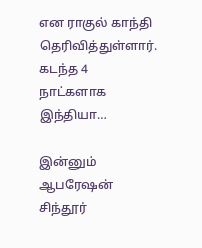என ராகுல் காந்தி தெரிவித்துள்ளார். கடந்த 4 நாட்களாக இந்தியா…

இன்னும் ஆபரேஷன் சிந்தூர்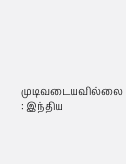முடிவடையவில்லை : இந்திய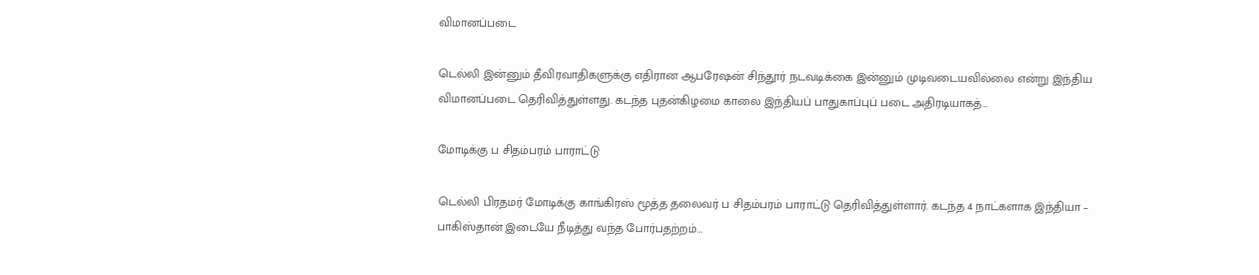விமானப்படை

டெல்லி இன்னும் தீவிரவாதிகளுக்கு எதிரான ஆபரேஷன் சிந்தூர் நடவடிக்கை இன்னும் முடிவடையவில்லை என்று இந்திய விமானப்படை தெரிவித்துள்ளது. கடந்த புதன்கிழமை காலை இந்தியப் பாதுகாப்புப் படை அதிரடியாகத்…

மோடிக்கு ப சிதம்பரம் பாராட்டு

டெல்லி பிரதமர் மோடிக்கு காங்கிரஸ் மூத்த தலைவர் ப சிதம்பரம் பாராட்டு தெரிவித்துள்ளார். கடந்த 4 நாட்களாக இந்தியா – பாகிஸ்தான் இடையே நீடித்து வந்த போர்பதற்றம்…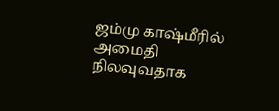ஜம்மு காஷ்மீரில் அமைதி நிலவுவதாக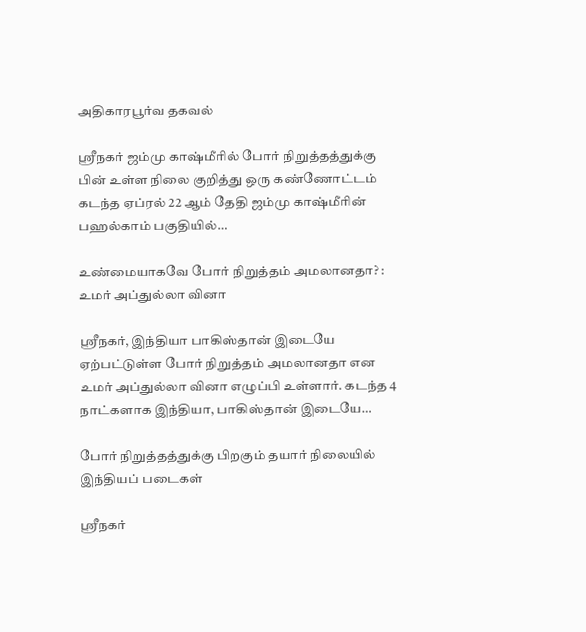அதிகாரபூர்வ தகவல்

ஸ்ரீநகர் ஜம்மு காஷ்மீரில் போர் நிறுத்தத்துக்கு பின் உள்ள நிலை குறித்து ஒரு கண்ணோட்டம் கடந்த ஏப்ரல் 22 ஆம் தேதி ஜம்மு காஷ்மீரின் பஹல்காம் பகுதியில்…

உண்மையாகவே போர் நிறுத்தம் அமலானதா? : உமர் அப்துல்லா வினா

ஸ்ரீநகர், இந்தியா பாகிஸ்தான் இடையே ஏற்பட்டுள்ள போர் நிறுத்தம் அமலானதா என உமர் அப்துல்லா வினா எழுப்பி உள்ளார். கடந்த 4 நாட்களாக இந்தியா, பாகிஸ்தான் இடையே…

போர் நிறுத்தத்துக்கு பிறகும் தயார் நிலையில் இந்தியப் படைகள்

ஸ்ரீநகர்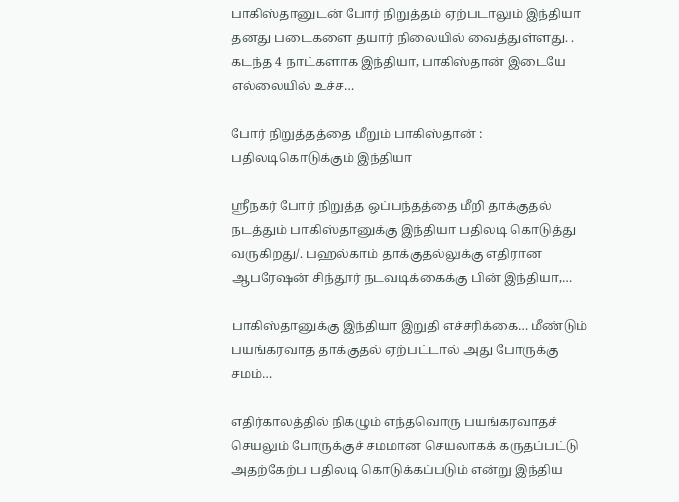பாகிஸ்தானுடன் போர் நிறுத்தம் ஏற்படாலும் இந்தியா தனது படைகளை தயார் நிலையில் வைத்துள்ளது. . கடந்த 4 நாட்களாக இந்தியா, பாகிஸ்தான் இடையே எல்லையில் உச்ச…

போர் நிறுத்தத்தை மீறும் பாகிஸ்தான் : பதிலடிகொடுக்கும் இந்தியா

ஸ்ரீநகர் போர் நிறுத்த ஒப்பந்தத்தை மீறி தாக்குதல் நடத்தும் பாகிஸ்தானுக்கு இந்தியா பதிலடி கொடுத்து வருகிறது/. பஹல்காம் தாக்குதல்லுக்கு எதிரான ஆபரேஷன் சிந்தூர் நடவடிக்கைக்கு பின் இந்தியா,…

பாகிஸ்தானுக்கு இந்தியா இறுதி எச்சரிக்கை… மீண்டும் பயங்கரவாத தாக்குதல் ஏற்பட்டால் அது போருக்கு சமம்…

எதிர்காலத்தில் நிகழும் எந்தவொரு பயங்கரவாதச் செயலும் போருக்குச் சமமான செயலாகக் கருதப்பட்டு அதற்கேற்ப பதிலடி கொடுக்கப்படும் என்று இந்திய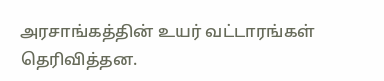அரசாங்கத்தின் உயர் வட்டாரங்கள் தெரிவித்தன.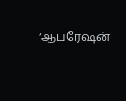‘ஆபரேஷன்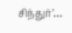சிந்துர்’…